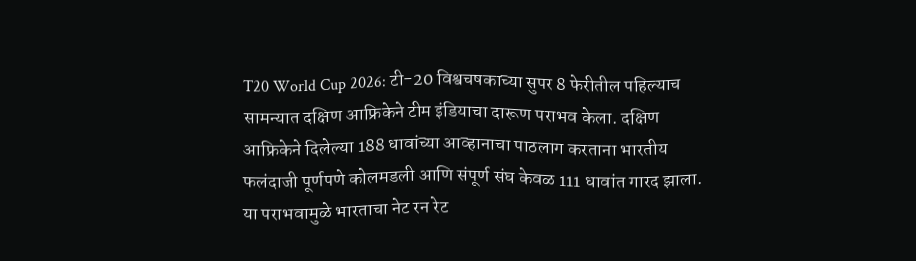T20 World Cup 2026: टी-20 विश्वचषकाच्या सुपर 8 फेरीतील पहिल्याच सामन्यात दक्षिण आफ्रिकेने टीम इंडियाचा दारूण पराभव केला. दक्षिण आफ्रिकेने दिलेल्या 188 धावांच्या आव्हानाचा पाठलाग करताना भारतीय फलंदाजी पूर्णपणे कोलमडली आणि संपूर्ण संघ केवळ 111 धावांत गारद झाला. या पराभवामुळे भारताचा नेट रन रेट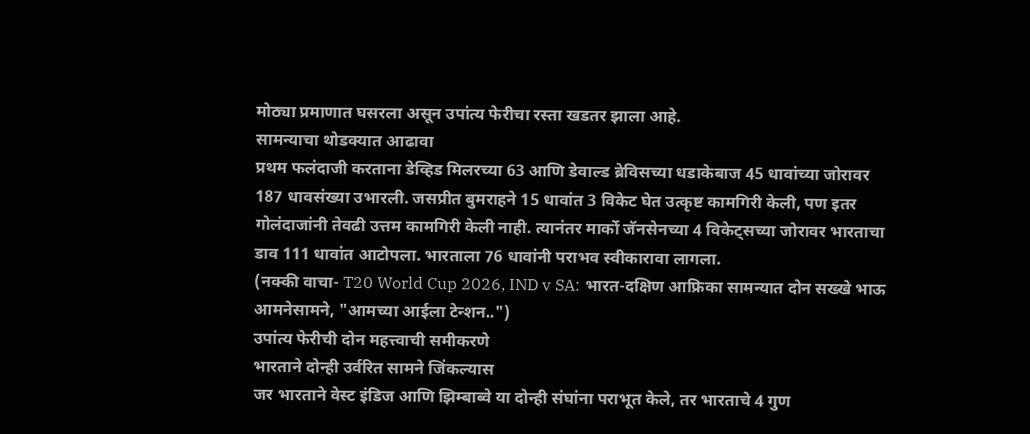मोठ्या प्रमाणात घसरला असून उपांत्य फेरीचा रस्ता खडतर झाला आहे.
सामन्याचा थोडक्यात आढावा
प्रथम फलंदाजी करताना डेव्हिड मिलरच्या 63 आणि डेवाल्ड ब्रेविसच्या धडाकेबाज 45 धावांच्या जोरावर 187 धावसंख्या उभारली. जसप्रीत बुमराहने 15 धावांत 3 विकेट घेत उत्कृष्ट कामगिरी केली, पण इतर गोलंदाजांनी तेवढी उत्तम कामगिरी केली नाही. त्यानंतर मार्को जॅनसेनच्या 4 विकेट्सच्या जोरावर भारताचा डाव 111 धावांत आटोपला. भारताला 76 धावांनी पराभव स्वीकारावा लागला.
(नक्की वाचा- T20 World Cup 2026, IND v SA: भारत-दक्षिण आफ्रिका सामन्यात दोन सख्खे भाऊ आमनेसामने, "आमच्या आईला टेन्शन..")
उपांत्य फेरीची दोन महत्त्वाची समीकरणे
भारताने दोन्ही उर्वरित सामने जिंकल्यास
जर भारताने वेस्ट इंडिज आणि झिम्बाब्वे या दोन्ही संघांना पराभूत केले, तर भारताचे 4 गुण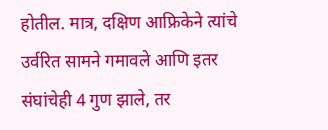होतील. मात्र, दक्षिण आफ्रिकेने त्यांचे उर्वरित सामने गमावले आणि इतर संघांचेही 4 गुण झाले, तर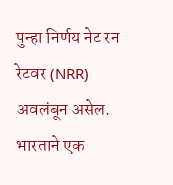पुन्हा निर्णय नेट रन रेटवर (NRR) अवलंबून असेल.
भारताने एक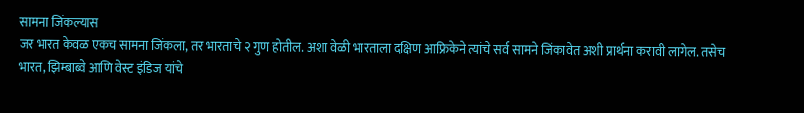सामना जिंकल्यास
जर भारत केवळ एकच सामना जिंकला, तर भारताचे २ गुण होतील. अशा वेळी भारताला दक्षिण आफ्रिकेने त्यांचे सर्व सामने जिंकावेत अशी प्रार्थना करावी लागेल. तसेच भारत, झिम्बाब्वे आणि वेस्ट इंडिज यांचे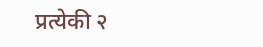प्रत्येकी २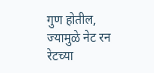गुण होतील, ज्यामुळे नेट रन रेटच्या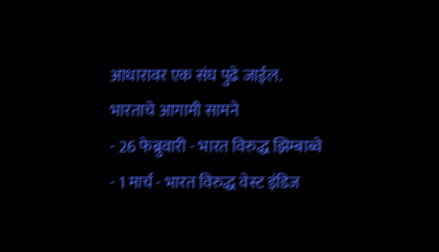आधारावर एक संघ पुढे जाईल.
भारताचे आगामी सामने
- 26 फेब्रुवारी - भारत विरुद्ध झिम्बाब्वे
- 1 मार्च - भारत विरुद्ध वेस्ट इंडिज